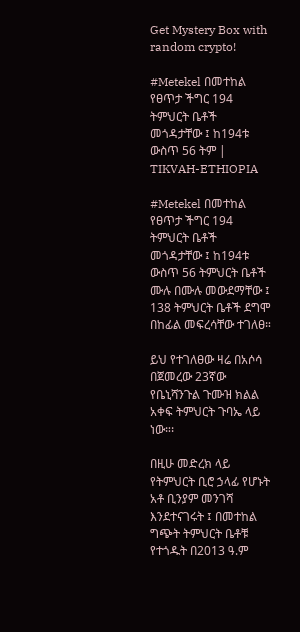Get Mystery Box with random crypto!

#Metekel በመተከል የፀጥታ ችግር 194 ትምህርት ቤቶች መጎዳታቸው ፤ ከ194ቱ ውስጥ 56 ትም | TIKVAH-ETHIOPIA

#Metekel በመተከል የፀጥታ ችግር 194 ትምህርት ቤቶች መጎዳታቸው ፤ ከ194ቱ ውስጥ 56 ትምህርት ቤቶች ሙሉ በሙሉ መውደማቸው ፤ 138 ትምህርት ቤቶች ደግሞ በከፊል መፍረሳቸው ተገለፀ።

ይህ የተገለፀው ዛሬ በአሶሳ በጀመረው 23ኛው የቤኒሻንጉል ጉሙዝ ክልል አቀፍ ትምህርት ጉባኤ ላይ ነው።፡

በዚሁ መድረክ ላይ የትምህርት ቢሮ ኃላፊ የሆኑት አቶ ቢንያም መንገሻ እንደተናገሩት ፤ በመተከል ግጭት ትምህርት ቤቶቹ የተጎዱት በ2013 ዓ.ም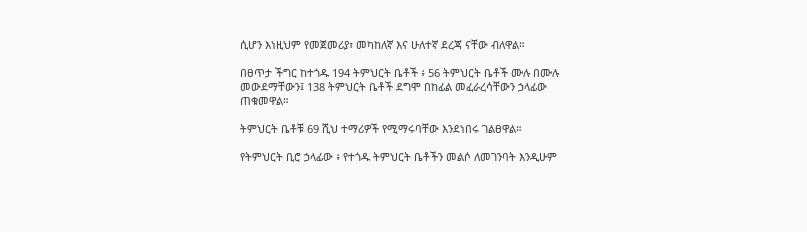ሲሆን እነዚህም የመጀመሪያ፣ መካከለኛ እና ሁለተኛ ደረጃ ናቸው ብለዋል።

በፀጥታ ችግር ከተጎዱ 194 ትምህርት ቤቶች ፥ 56 ትምህርት ቤቶች ሙሉ በሙሉ መውደማቸውን፤ 138 ትምህርት ቤቶች ደግሞ በከፊል መፈራረሳቸውን ኃላፊው ጠቁመዋል።

ትምህርት ቤቶቹ 69 ሺህ ተማሪዎች የሚማሩባቸው እንደነበሩ ገልፀዋል።

የትምህርት ቢሮ ኃላፊው ፥ የተጎዱ ትምህርት ቤቶችን መልሶ ለመገንባት እንዲሁም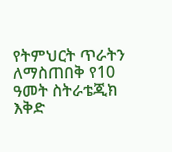የትምህርት ጥራትን ለማስጠበቅ የ10 ዓመት ስትራቴጂክ እቅድ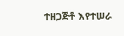ተዘጋጅቶ እየተሠራ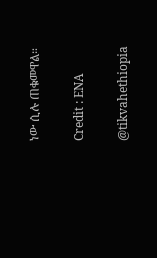ነው ሲሉ ጠቁመዋል።

Credit : ENA

@tikvahethiopia